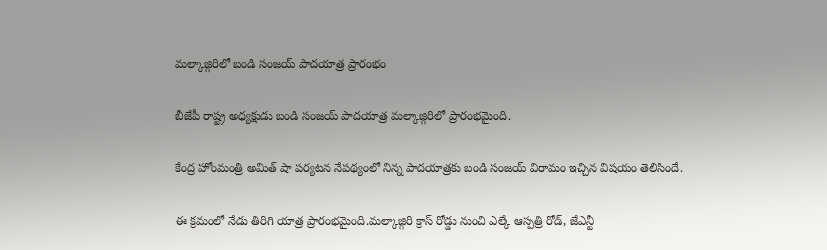మల్కాజ్గిరిలో బండి సంజయ్ పాదయాత్ర ప్రారంభం

బీజేపీ రాష్ట్ర అధ్యక్షుడు బండి సంజయ్ పాదయాత్ర మల్కాజ్గిరిలో ప్రారంభమైంది.

కేంద్ర హోంమంత్రి అమిత్ షా పర్యటన నేపథ్యంలో నిన్న పాదయాత్రకు బండి సంజయ్ విరామం ఇచ్చిన విషయం తెలిసిందే.

ఈ క్రమంలో నేడు తిరిగి యాత్ర ప్రారంభమైంది.మల్కాజ్గిరి క్రాస్ రోడ్డు నుంచి ఎల్కే ఆస్పత్రి రోడ్, జేఎన్టీ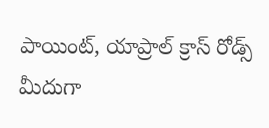పాయింట్, యాప్రాల్ క్రాస్ రోడ్స్ మీదుగా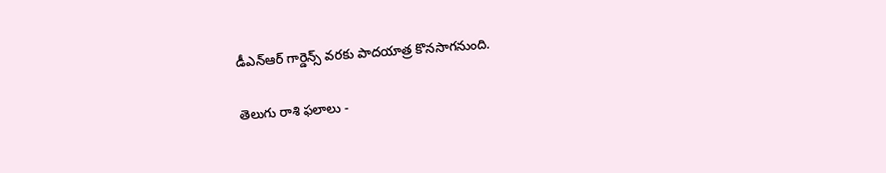డీఎన్ఆర్ గార్డెన్స్ వరకు పాదయాత్ర కొనసాగనుంది.

తెలుగు రాశి ఫలాలు -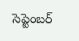సెప్టెంబర్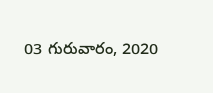03 గురువారం, 2020